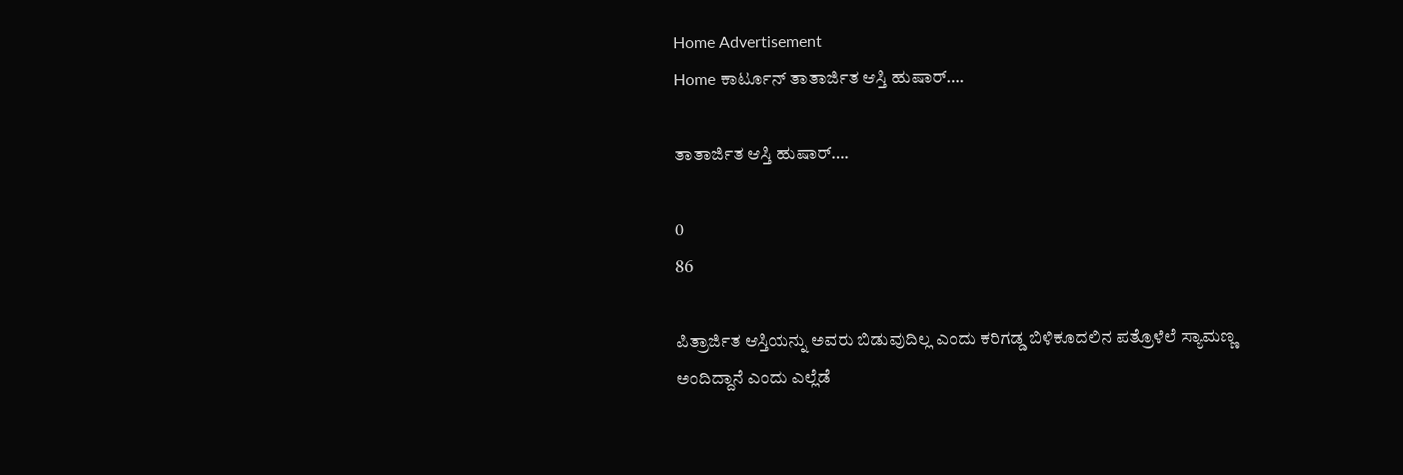Home Advertisement
Home ಕಾರ್ಟೂನ್ ತಾತಾರ್ಜಿತ ಆಸ್ತಿ ಹುಷಾರ್….

ತಾತಾರ್ಜಿತ ಆಸ್ತಿ ಹುಷಾರ್….

0
86

ಪಿತ್ರಾರ್ಜಿತ ಆಸ್ತಿಯನ್ನು ಅವರು ಬಿಡುವುದಿಲ್ಲ ಎಂದು ಕರಿಗಡ್ಡ ಬಿಳಿಕೂದಲಿನ ಪತ್ರೊಳೆಲೆ ಸ್ಯಾಮಣ್ಣ ಅಂದಿದ್ದಾನೆ ಎಂದು ಎಲ್ಲೆಡೆ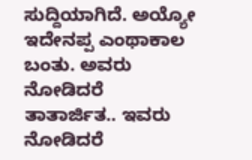ಸುದ್ದಿಯಾಗಿದೆ. ಅಯ್ಯೋ ಇದೇನಪ್ಪ ಎಂಥಾಕಾಲ ಬಂತು. ಅವರು ನೋಡಿದರೆ ತಾತಾರ್ಜಿತ.. ಇವರು ನೋಡಿದರೆ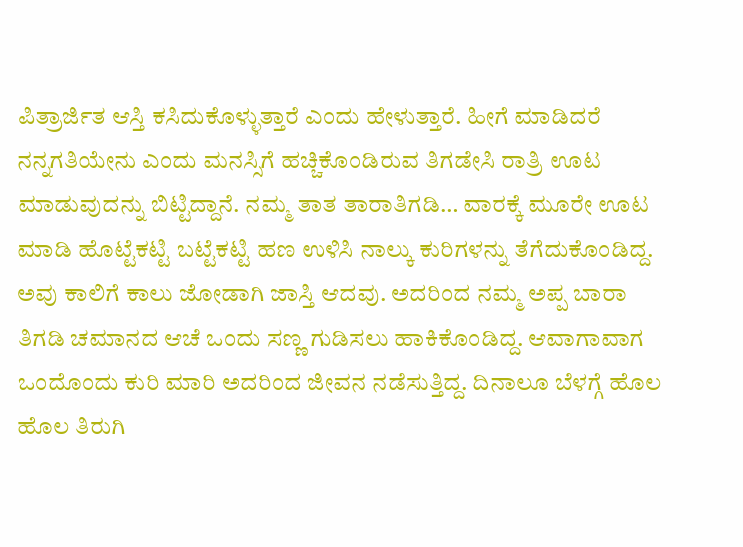ಪಿತ್ರಾರ್ಜಿತ ಆಸ್ತಿ ಕಸಿದುಕೊಳ್ಳುತ್ತಾರೆ ಎಂದು ಹೇಳುತ್ತಾರೆ. ಹೀಗೆ ಮಾಡಿದರೆ ನನ್ನಗತಿಯೇನು ಎಂದು ಮನಸ್ಸಿಗೆ ಹಚ್ಚಿಕೊಂಡಿರುವ ತಿಗಡೇಸಿ ರಾತ್ರಿ ಊಟ ಮಾಡುವುದನ್ನು ಬಿಟ್ಟಿದ್ದಾನೆ. ನಮ್ಮ ತಾತ ತಾರಾತಿಗಡಿ… ವಾರಕ್ಕೆ ಮೂರೇ ಊಟ ಮಾಡಿ ಹೊಟ್ಟೆಕಟ್ಟಿ ಬಟ್ಟೆಕಟ್ಟಿ ಹಣ ಉಳಿಸಿ ನಾಲ್ಕು ಕುರಿಗಳನ್ನು ತೆಗೆದುಕೊಂಡಿದ್ದ. ಅವು ಕಾಲಿಗೆ ಕಾಲು ಜೋಡಾಗಿ ಜಾಸ್ತಿ ಆದವು. ಅದರಿಂದ ನಮ್ಮ ಅಪ್ಪ ಬಾರಾ ತಿಗಡಿ ಚಮಾನದ ಆಚೆ ಒಂದು ಸಣ್ಣ ಗುಡಿಸಲು ಹಾಕಿಕೊಂಡಿದ್ದ. ಆವಾಗಾವಾಗ ಒಂದೊಂದು ಕುರಿ ಮಾರಿ ಅದರಿಂದ ಜೀವನ ನಡೆಸುತ್ತಿದ್ದ. ದಿನಾಲೂ ಬೆಳಗ್ಗೆ ಹೊಲ ಹೊಲ ತಿರುಗಿ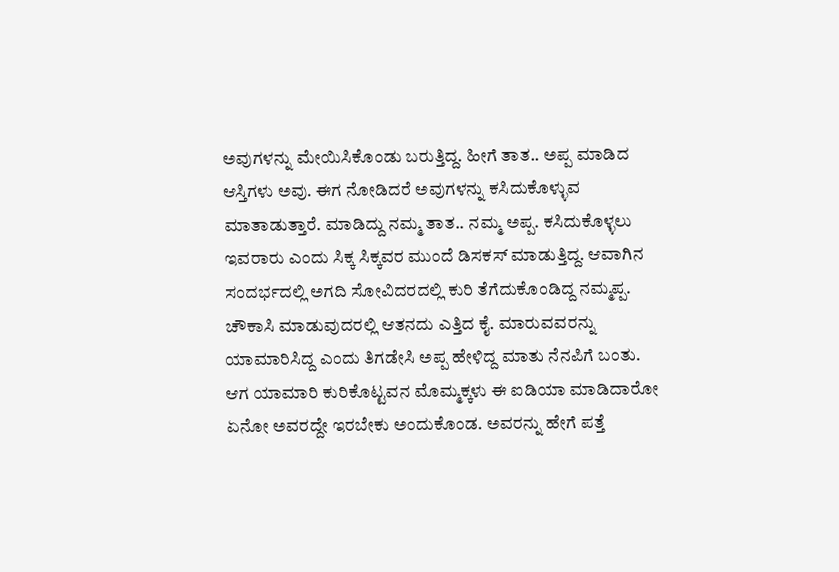ಅವುಗಳನ್ನು ಮೇಯಿಸಿಕೊಂಡು ಬರುತ್ತಿದ್ದ. ಹೀಗೆ ತಾತ.. ಅಪ್ಪ ಮಾಡಿದ ಆಸ್ತಿಗಳು ಅವು. ಈಗ ನೋಡಿದರೆ ಅವುಗಳನ್ನು ಕಸಿದುಕೊಳ್ಳುವ ಮಾತಾಡುತ್ತಾರೆ. ಮಾಡಿದ್ದು ನಮ್ಮ ತಾತ.. ನಮ್ಮ ಅಪ್ಪ. ಕಸಿದುಕೊಳ್ಳಲು ಇವರಾರು ಎಂದು ಸಿಕ್ಕ ಸಿಕ್ಕವರ ಮುಂದೆ ಡಿಸಕಸ್ ಮಾಡುತ್ತಿದ್ದ. ಆವಾಗಿನ ಸಂದರ್ಭದಲ್ಲಿ ಅಗದಿ ಸೋವಿದರದಲ್ಲಿ ಕುರಿ ತೆಗೆದುಕೊಂಡಿದ್ದ ನಮ್ಮಪ್ಪ. ಚೌಕಾಸಿ ಮಾಡುವುದರಲ್ಲಿ ಆತನದು ಎತ್ತಿದ ಕೈ. ಮಾರುವವರನ್ನು ಯಾಮಾರಿಸಿದ್ದ ಎಂದು ತಿಗಡೇಸಿ ಅಪ್ಪ ಹೇಳಿದ್ದ ಮಾತು ನೆನಪಿಗೆ ಬಂತು. ಆಗ ಯಾಮಾರಿ ಕುರಿಕೊಟ್ಟವನ ಮೊಮ್ಮಕ್ಕಳು ಈ ಐಡಿಯಾ ಮಾಡಿದಾರೋ ಏನೋ ಅವರದ್ದೇ ಇರಬೇಕು ಅಂದುಕೊಂಡ. ಅವರನ್ನು ಹೇಗೆ ಪತ್ತೆ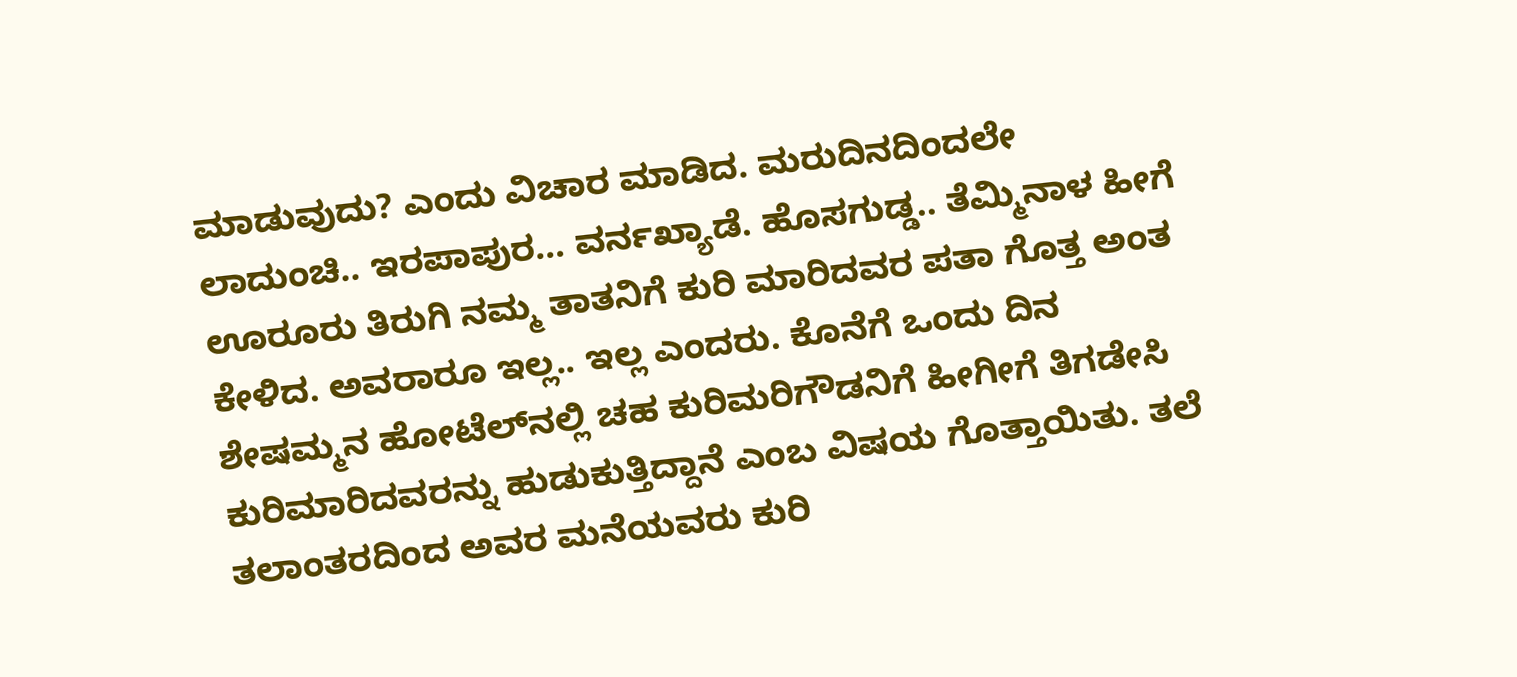ಮಾಡುವುದು? ಎಂದು ವಿಚಾರ ಮಾಡಿದ. ಮರುದಿನದಿಂದಲೇ ಲಾದುಂಚಿ.. ಇರಪಾಪುರ… ವರ್ನಖ್ಯಾಡೆ. ಹೊಸಗುಡ್ಡ.. ತೆಮ್ಮಿನಾಳ ಹೀಗೆ ಊರೂರು ತಿರುಗಿ ನಮ್ಮ ತಾತನಿಗೆ ಕುರಿ ಮಾರಿದವರ ಪತಾ ಗೊತ್ತ ಅಂತ ಕೇಳಿದ. ಅವರಾರೂ ಇಲ್ಲ.. ಇಲ್ಲ ಎಂದರು. ಕೊನೆಗೆ ಒಂದು ದಿನ ಶೇಷಮ್ಮನ ಹೋಟೆಲ್‌ನಲ್ಲಿ ಚಹ ಕುರಿಮರಿಗೌಡನಿಗೆ ಹೀಗೀಗೆ ತಿಗಡೇಸಿ ಕುರಿಮಾರಿದವರನ್ನು ಹುಡುಕುತ್ತಿದ್ದಾನೆ ಎಂಬ ವಿಷಯ ಗೊತ್ತಾಯಿತು. ತಲೆ ತಲಾಂತರದಿಂದ ಅವರ ಮನೆಯವರು ಕುರಿ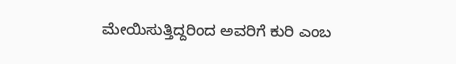ಮೇಯಿಸುತ್ತಿದ್ದರಿಂದ ಅವರಿಗೆ ಕುರಿ ಎಂಬ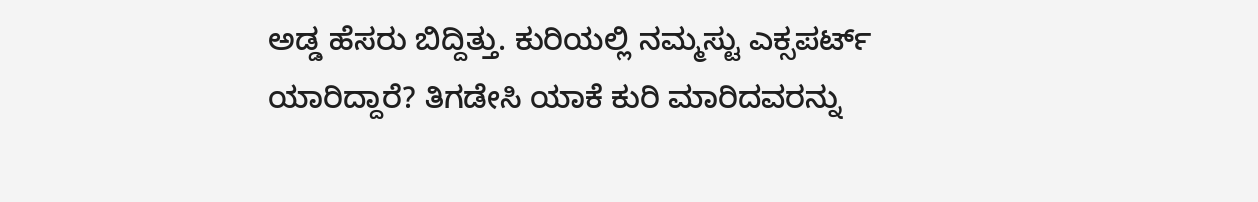ಅಡ್ಡ ಹೆಸರು ಬಿದ್ದಿತ್ತು. ಕುರಿಯಲ್ಲಿ ನಮ್ಮಸ್ಟು ಎಕ್ಸಪರ್ಟ್ ಯಾರಿದ್ದಾರೆ? ತಿಗಡೇಸಿ ಯಾಕೆ ಕುರಿ ಮಾರಿದವರನ್ನು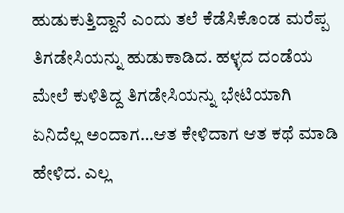ಹುಡುಕುತ್ತಿದ್ದಾನೆ ಎಂದು ತಲೆ ಕೆಡೆಸಿಕೊಂಡ ಮರೆಪ್ಪ ತಿಗಡೇಸಿಯನ್ನು ಹುಡುಕಾಡಿದ. ಹಳ್ಳದ ದಂಡೆಯ ಮೇಲೆ ಕುಳಿತಿದ್ದ ತಿಗಡೇಸಿಯನ್ನು ಭೇಟಿಯಾಗಿ ಏನಿದೆಲ್ಲ ಅಂದಾಗ…ಆತ ಕೇಳಿದಾಗ ಆತ ಕಥೆ ಮಾಡಿ ಹೇಳಿದ. ಎಲ್ಲ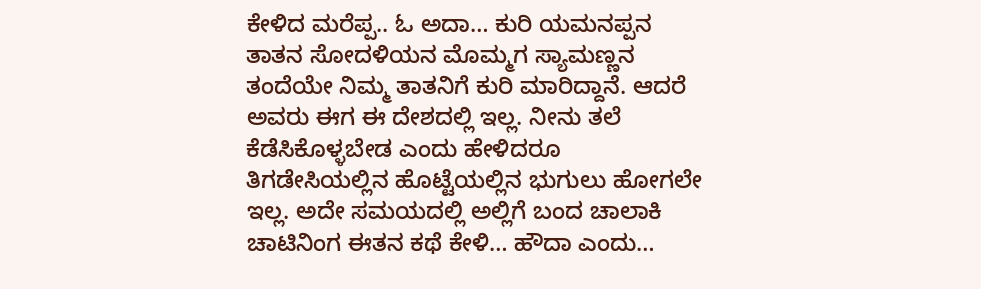ಕೇಳಿದ ಮರೆಪ್ಪ.. ಓ ಅದಾ… ಕುರಿ ಯಮನಪ್ಪನ ತಾತನ ಸೋದಳಿಯನ ಮೊಮ್ಮಗ ಸ್ಯಾಮಣ್ಣನ ತಂದೆಯೇ ನಿಮ್ಮ ತಾತನಿಗೆ ಕುರಿ ಮಾರಿದ್ದಾನೆ. ಆದರೆ ಅವರು ಈಗ ಈ ದೇಶದಲ್ಲಿ ಇಲ್ಲ. ನೀನು ತಲೆ ಕೆಡೆಸಿಕೊಳ್ಳಬೇಡ ಎಂದು ಹೇಳಿದರೂ ತಿಗಡೇಸಿಯಲ್ಲಿನ ಹೊಟ್ಟೆಯಲ್ಲಿನ ಭುಗುಲು ಹೋಗಲೇ ಇಲ್ಲ. ಅದೇ ಸಮಯದಲ್ಲಿ ಅಲ್ಲಿಗೆ ಬಂದ ಚಾಲಾಕಿ ಚಾಟಿನಿಂಗ ಈತನ ಕಥೆ ಕೇಳಿ… ಹೌದಾ ಎಂದು…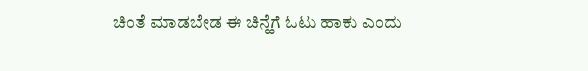ಚಿಂತೆ ಮಾಡಬೇಡ ಈ ಚಿನ್ಹೆಗೆ ಓಟು ಹಾಕು ಎಂದು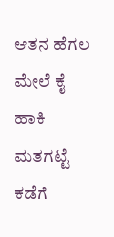ಆತನ ಹೆಗಲ ಮೇಲೆ ಕೈ ಹಾಕಿ ಮತಗಟ್ಟೆ ಕಡೆಗೆ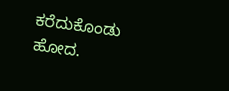ಕರೆದುಕೊಂಡು ಹೋದ.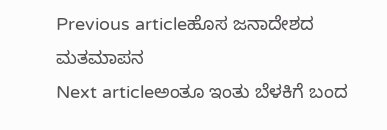Previous articleಹೊಸ ಜನಾದೇಶದ ಮತಮಾಪನ
Next articleಅಂತೂ ಇಂತು ಬೆಳಕಿಗೆ ಬಂದ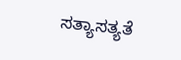ಸತ್ಯಾಸತ್ಯತೆ